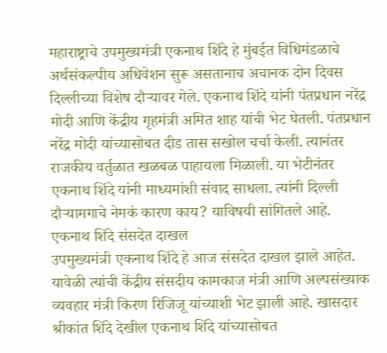महाराष्ट्राचे उपमुख्यमंत्री एकनाथ शिंदे हे मुंबईत विधिमंडळाचे अर्थसंकल्पीय अधिवेशन सुरू असतानाच अचानक दोन दिवस दिल्लीच्या विशेष दौऱ्यावर गेले. एकनाथ शिंदे यांनी पंतप्रधान नरेंद्र मोदी आणि केंद्रीय गृहमंत्री अमित शाह यांची भेट घेतली. पंतप्रधान नरेंद्र मोदी यांच्यासोबत दीड तास सखोल चर्चा केली. त्यानंतर राजकीय वर्तुळात खळबळ पाहायला मिळाली. या भेटीनंतर एकनाथ शिंदे यांनी माध्यमांशी संवाद साधला. त्यांनी दिल्ली दौऱ्यामगाचे नेमकं कारण काय? याविषयी सांगितले आहे.
एकनाथ शिंदे संसदेत दाखल
उपमुख्यमंत्री एकनाथ शिंदे हे आज संसदेत दाखल झाले आहेत. यावेळी त्यांची केंद्रीय संसदीय कामकाज मंत्री आणि अल्पसंख्याक व्यवहार मंत्री किरण रिजिजू यांच्याशी भेट झाली आहे. खासदार श्रीकांत शिंदे देखील एकनाथ शिंदे यांच्यासोबत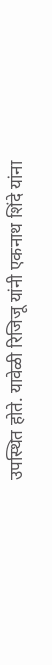उपस्थित होते. यावेळी रिजिजू यांनी एकनाथ शिंदे यांना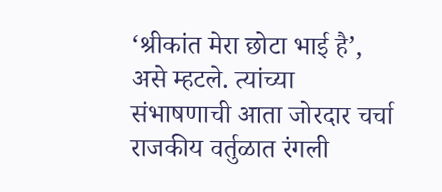‘श्रीकांत मेरा छोटा भाई है’, असे म्हटले. त्यांच्या संभाषणाची आता जोरदार चर्चा राजकीय वर्तुळात रंगली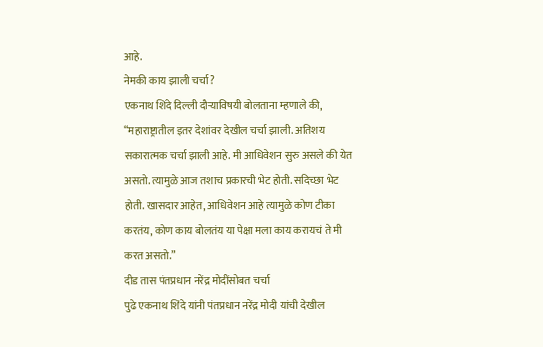आहे.
नेमकी काय झाली चर्चा?
एकनाथ शिंदे दिल्ली दौऱ्याविषयी बोलताना म्हणाले की, “महाराष्ट्रातील इतर देशांवर देखील चर्चा झाली. अतिशय सकारात्मक चर्चा झाली आहे. मी आधिवेशन सुरु असले की येत असतो. त्यामुळे आज तशाच प्रकारची भेट होती. सदिच्छा भेट होती. खासदार आहेत, आधिवेशन आहे त्यामुळे कोण टीका करतंय, कोण काय बोलतंय या पेक्षा मला काय करायचं ते मी करत असतो.”
दीड तास पंतप्रधान नरेंद्र मोदींसोबत चर्चा
पुढे एकनाथ शिंदे यांनी पंतप्रधान नरेंद्र मोदी यांची देखील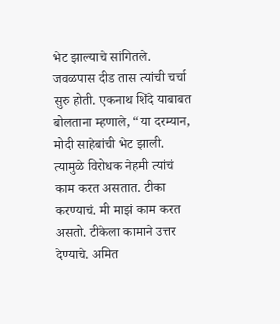भेट झाल्याचे सांगितले. जवळपास दीड तास त्यांची चर्चा सुरु होती. एकनाथ शिंदे याबाबत बोलताना म्हणाले, “या दरम्यान, मोदी साहेबांची भेट झाली. त्यामुळे विरोधक नेहमी त्यांचं काम करत असतात. टीका करण्याचं. मी माझं काम करत असतो. टीकेला कामाने उत्तर देण्याचे. अमित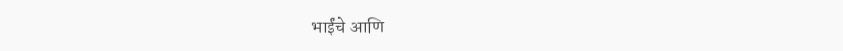भाईंचे आणि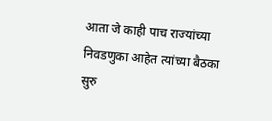आता जे काही पाच राज्यांच्या निवडणुका आहेत त्यांच्या बैठका सुरु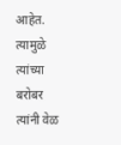आहेत. त्यामुळे त्यांच्या बरोबर त्यांनी वेळ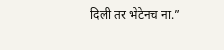दिली तर भेटेनच ना.”